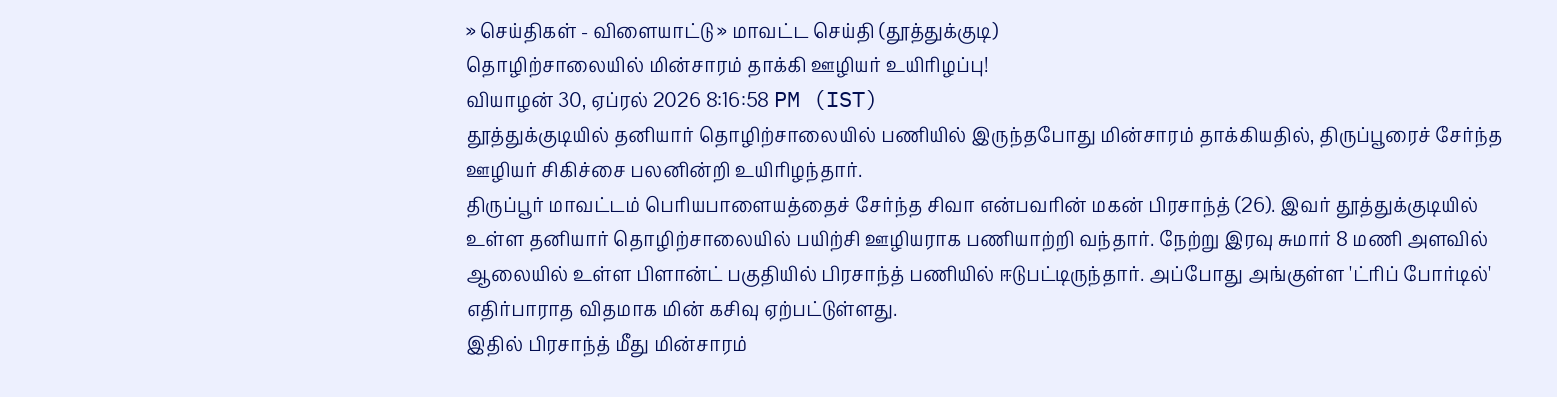» செய்திகள் - விளையாட்டு » மாவட்ட செய்தி (தூத்துக்குடி)
தொழிற்சாலையில் மின்சாரம் தாக்கி ஊழியர் உயிரிழப்பு!
வியாழன் 30, ஏப்ரல் 2026 8:16:58 PM (IST)
தூத்துக்குடியில் தனியார் தொழிற்சாலையில் பணியில் இருந்தபோது மின்சாரம் தாக்கியதில், திருப்பூரைச் சேர்ந்த ஊழியர் சிகிச்சை பலனின்றி உயிரிழந்தார்.
திருப்பூர் மாவட்டம் பெரியபாளையத்தைச் சேர்ந்த சிவா என்பவரின் மகன் பிரசாந்த் (26). இவர் தூத்துக்குடியில் உள்ள தனியார் தொழிற்சாலையில் பயிற்சி ஊழியராக பணியாற்றி வந்தார். நேற்று இரவு சுமார் 8 மணி அளவில் ஆலையில் உள்ள பிளான்ட் பகுதியில் பிரசாந்த் பணியில் ஈடுபட்டிருந்தார். அப்போது அங்குள்ள 'ட்ரிப் போர்டில்' எதிர்பாராத விதமாக மின் கசிவு ஏற்பட்டுள்ளது.
இதில் பிரசாந்த் மீது மின்சாரம்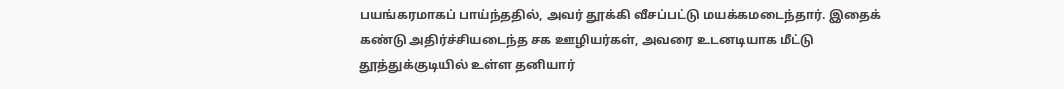பயங்கரமாகப் பாய்ந்ததில், அவர் தூக்கி வீசப்பட்டு மயக்கமடைந்தார். இதைக் கண்டு அதிர்ச்சியடைந்த சக ஊழியர்கள், அவரை உடனடியாக மீட்டு தூத்துக்குடியில் உள்ள தனியார்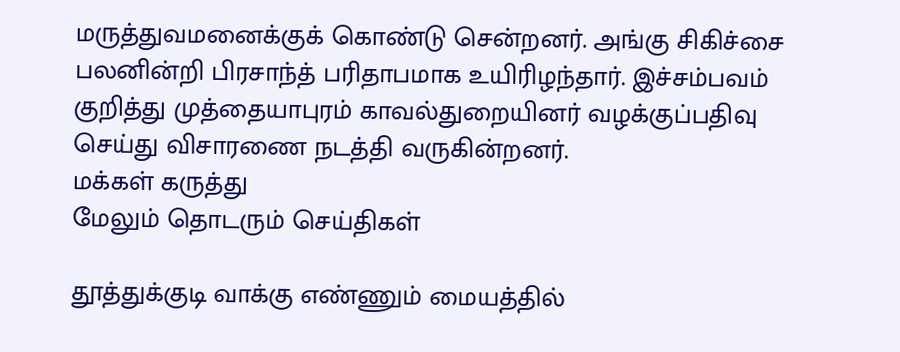மருத்துவமனைக்குக் கொண்டு சென்றனர். அங்கு சிகிச்சை பலனின்றி பிரசாந்த் பரிதாபமாக உயிரிழந்தார். இச்சம்பவம் குறித்து முத்தையாபுரம் காவல்துறையினர் வழக்குப்பதிவு செய்து விசாரணை நடத்தி வருகின்றனர்.
மக்கள் கருத்து
மேலும் தொடரும் செய்திகள்

தூத்துக்குடி வாக்கு எண்ணும் மையத்தில்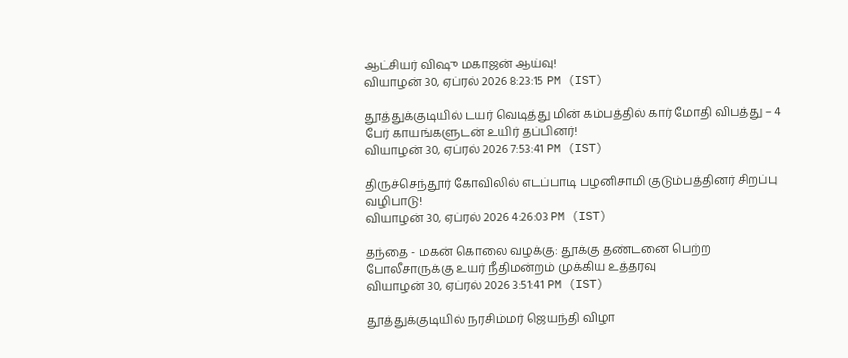ஆட்சியர் விஷு மகாஜன் ஆய்வு!
வியாழன் 30, ஏப்ரல் 2026 8:23:15 PM (IST)

தூத்துக்குடியில் டயர் வெடித்து மின் கம்பத்தில் கார் மோதி விபத்து – 4 பேர் காயங்களுடன் உயிர் தப்பினர்!
வியாழன் 30, ஏப்ரல் 2026 7:53:41 PM (IST)

திருச்செந்தூர் கோவிலில் எடப்பாடி பழனிசாமி குடும்பத்தினர் சிறப்பு வழிபாடு!
வியாழன் 30, ஏப்ரல் 2026 4:26:03 PM (IST)

தந்தை - மகன் கொலை வழக்கு: தூக்கு தண்டனை பெற்ற போலீசாருக்கு உயர் நீதிமன்றம் முக்கிய உத்தரவு
வியாழன் 30, ஏப்ரல் 2026 3:51:41 PM (IST)

தூத்துக்குடியில் நரசிம்மர் ஜெயந்தி விழா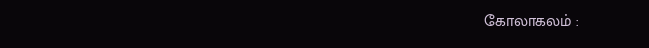கோலாகலம் :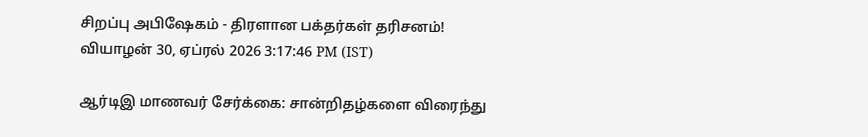சிறப்பு அபிஷேகம் - திரளான பக்தர்கள் தரிசனம்!
வியாழன் 30, ஏப்ரல் 2026 3:17:46 PM (IST)

ஆர்டிஇ மாணவர் சேர்க்கை: சான்றிதழ்களை விரைந்து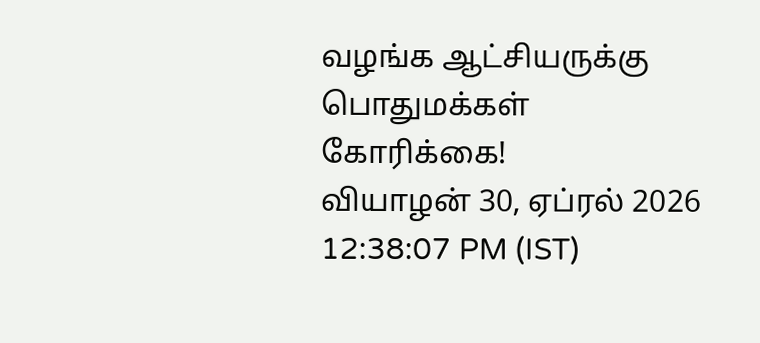வழங்க ஆட்சியருக்கு பொதுமக்கள் கோரிக்கை!
வியாழன் 30, ஏப்ரல் 2026 12:38:07 PM (IST)